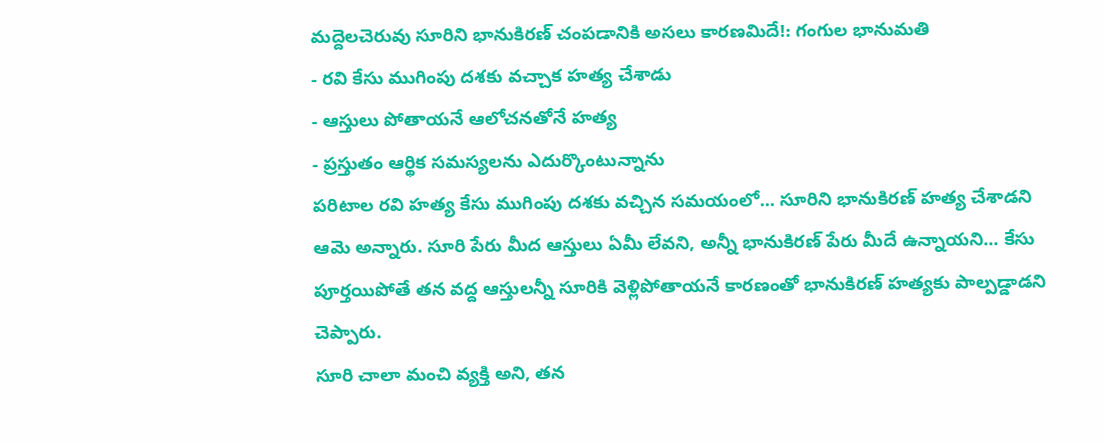మద్దెలచెరువు సూరిని భానుకిరణ్ చంపడానికి అసలు కారణమిదే!: గంగుల భానుమతి
- రవి కేసు ముగింపు దశకు వచ్చాక హత్య చేశాడు
- ఆస్తులు పోతాయనే ఆలోచనతోనే హత్య
- ప్రస్తుతం ఆర్థిక సమస్యలను ఎదుర్కొంటున్నాను
పరిటాల రవి హత్య కేసు ముగింపు దశకు వచ్చిన సమయంలో... సూరిని భానుకిరణ్ హత్య చేశాడని ఆమె అన్నారు. సూరి పేరు మీద ఆస్తులు ఏమీ లేవని, అన్నీ భానుకిరణ్ పేరు మీదే ఉన్నాయని... కేసు పూర్తయిపోతే తన వద్ద ఆస్తులన్నీ సూరికి వెళ్లిపోతాయనే కారణంతో భానుకిరణ్ హత్యకు పాల్పడ్డాడని చెప్పారు.
సూరి చాలా మంచి వ్యక్తి అని, తన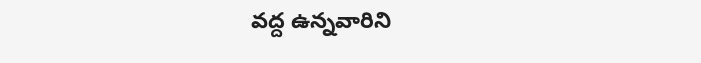వద్ద ఉన్నవారిని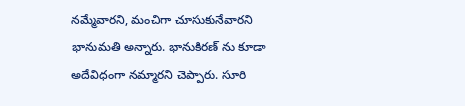నమ్మేవారని, మంచిగా చూసుకునేవారని భానుమతి అన్నారు. భానుకిరణ్ ను కూడా అదేవిధంగా నమ్మారని చెప్పారు. సూరి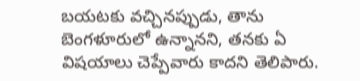బయటకు వచ్చినప్పుడు, తాను బెంగళూరులో ఉన్నానని, తనకు ఏ విషయాలు చెప్పేవారు కాదని తెలిపారు.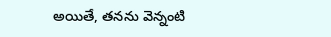అయితే, తనను వెన్నంటి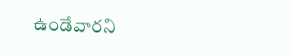ఉండేవారని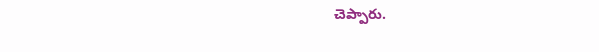చెప్పారు.